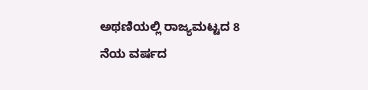ಅಥಣಿಯಲ್ಲಿ ರಾಜ್ಯಮಟ್ಟದ 8 ನೆಯ ವರ್ಷದ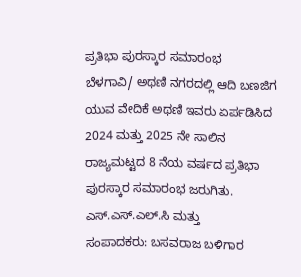ಪ್ರತಿಭಾ ಪುರಸ್ಕಾರ ಸಮಾರಂಭ
ಬೆಳಗಾವಿ/ ಅಥಣಿ ನಗರದಲ್ಲಿ ಆದಿ ಬಣಜಿಗ ಯುವ ವೇದಿಕೆ ಅಥಣಿ ಇವರು ಏರ್ಪಡಿಸಿದ 2024 ಮತ್ತು 2025 ನೇ ಸಾಲಿನ ರಾಜ್ಯಮಟ್ಟದ 8 ನೆಯ ವರ್ಷದ ಪ್ರತಿಭಾ ಪುರಸ್ಕಾರ ಸಮಾರಂಭ ಜರುಗಿತು. ಎಸ್.ಎಸ್.ಎಲ್.ಸಿ ಮತ್ತು
ಸಂಪಾದಕರು: ಬಸವರಾಜ ಬಳಿಗಾರ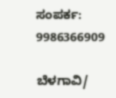ಸಂಪರ್ಕ: 9986366909

ಬೆಳಗಾವಿ/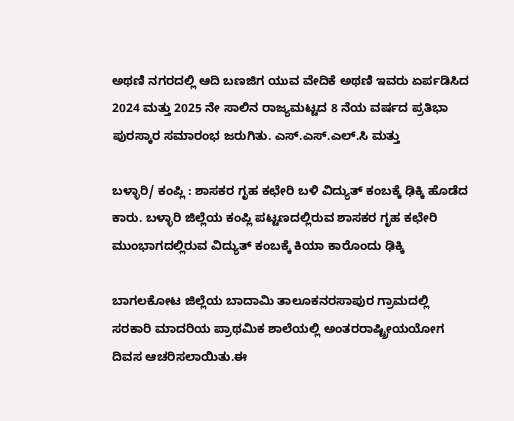ಅಥಣಿ ನಗರದಲ್ಲಿ ಆದಿ ಬಣಜಿಗ ಯುವ ವೇದಿಕೆ ಅಥಣಿ ಇವರು ಏರ್ಪಡಿಸಿದ 2024 ಮತ್ತು 2025 ನೇ ಸಾಲಿನ ರಾಜ್ಯಮಟ್ಟದ 8 ನೆಯ ವರ್ಷದ ಪ್ರತಿಭಾ ಪುರಸ್ಕಾರ ಸಮಾರಂಭ ಜರುಗಿತು. ಎಸ್.ಎಸ್.ಎಲ್.ಸಿ ಮತ್ತು

ಬಳ್ಳಾರಿ/ ಕಂಪ್ಲಿ : ಶಾಸಕರ ಗೃಹ ಕಛೇರಿ ಬಳಿ ವಿದ್ಯುತ್ ಕಂಬಕ್ಕೆ ಢಿಕ್ಕಿ ಹೊಡೆದ ಕಾರು. ಬಳ್ಳಾರಿ ಜಿಲ್ಲೆಯ ಕಂಪ್ಲಿ ಪಟ್ಟಣದಲ್ಲಿರುವ ಶಾಸಕರ ಗೃಹ ಕಛೇರಿ ಮುಂಭಾಗದಲ್ಲಿರುವ ವಿದ್ಯುತ್ ಕಂಬಕ್ಕೆ ಕಿಯಾ ಕಾರೊಂದು ಢಿಕ್ಕಿ

ಬಾಗಲಕೋಟ ಜಿಲ್ಲೆಯ ಬಾದಾಮಿ ತಾಲೂಕನರಸಾಪುರ ಗ್ರಾಮದಲ್ಲಿ ಸರಕಾರಿ ಮಾದರಿಯ ಪ್ರಾಥಮಿಕ ಶಾಲೆಯಲ್ಲಿ ಅಂತರರಾಷ್ಟ್ರೀಯಯೋಗ ದಿವಸ ಆಚರಿಸಲಾಯಿತು.ಈ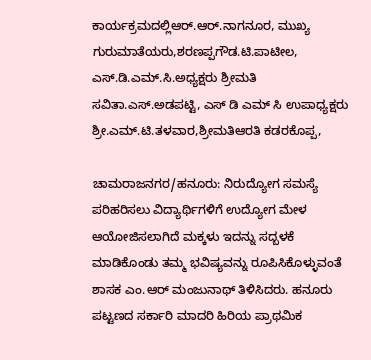ಕಾರ್ಯಕ್ರಮದಲ್ಲಿಆರ್.ಆರ್.ನಾಗನೂರ, ಮುಖ್ಯ ಗುರುಮಾತೆಯರು,ಶರಣಪ್ಪಗೌಡ.ಟಿ.ಪಾಟೀಲ, ಎಸ್.ಡಿ.ಎಮ್.ಸಿ.ಅಧ್ಯಕ್ಷರು ಶ್ರೀಮತಿ ಸವಿತಾ.ಎಸ್.ಅಡಪಟ್ಟಿ, ಎಸ್ ಡಿ ಎಮ್ ಸಿ ಉಪಾಧ್ಯಕ್ಷರು ಶ್ರೀ.ಎಮ್.ಟಿ.ತಳವಾರ,ಶ್ರೀಮತಿಆರತಿ ಕಡರಕೊಪ್ಪ,

ಚಾಮರಾಜನಗರ/ಹನೂರು: ನಿರುದ್ಯೋಗ ಸಮಸ್ಯೆ ಪರಿಹರಿಸಲು ವಿದ್ಯಾರ್ಥಿಗಳಿಗೆ ಉದ್ಯೋಗ ಮೇಳ ಆಯೋಜಿಸಲಾಗಿದೆ ಮಕ್ಕಳು ಇದನ್ನು ಸದ್ಬಳಕೆ ಮಾಡಿಕೊಂಡು ತಮ್ಮ ಭವಿಷ್ಯವನ್ನು ರೂಪಿಸಿಕೊಳ್ಳುವಂತೆ ಶಾಸಕ ಎಂ.ಆರ್ ಮಂಜುನಾಥ್ ತಿಳಿಸಿದರು. ಹನೂರು ಪಟ್ಟಣದ ಸರ್ಕಾರಿ ಮಾದರಿ ಹಿರಿಯ ಪ್ರಾಥಮಿಕ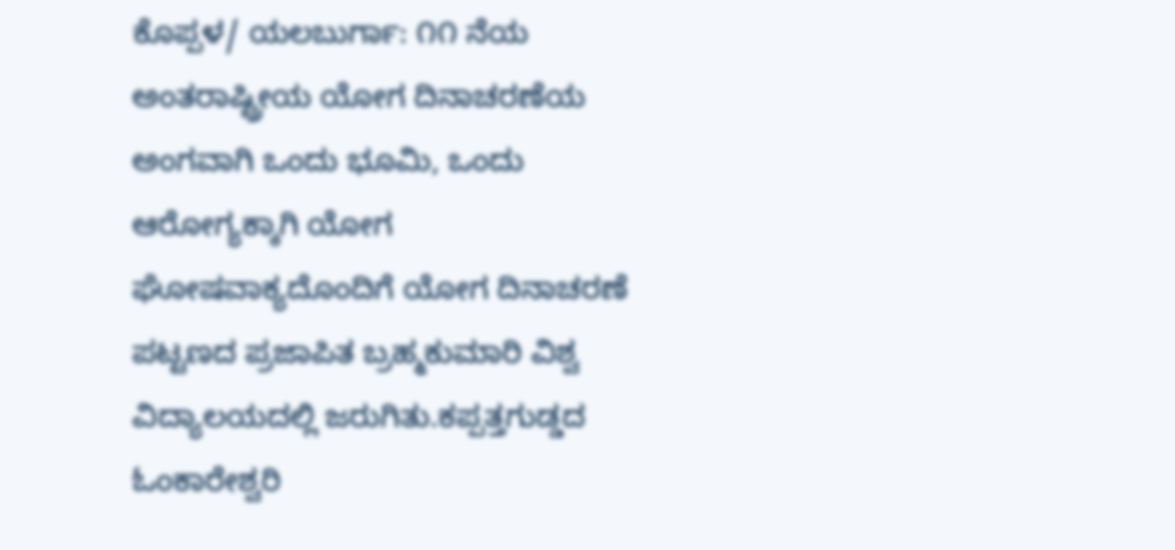ಕೊಪ್ಪಳ/ ಯಲಬುರ್ಗಾ: ೧೧ ನೆಯ ಅಂತರಾಷ್ಟ್ರೀಯ ಯೋಗ ದಿನಾಚರಣೆಯ ಅಂಗವಾಗಿ ಒಂದು ಭೂಮಿ, ಒಂದು ಆರೋಗ್ಯಕ್ಕಾಗಿ ಯೋಗ ಘೋಷವಾಕ್ಯದೊಂದಿಗೆ ಯೋಗ ದಿನಾಚರಣೆ ಪಟ್ಟಣದ ಪ್ರಜಾಪಿತ ಬ್ರಹ್ಮಕುಮಾರಿ ವಿಶ್ವ ವಿದ್ಯಾಲಯದಲ್ಲಿ ಜರುಗಿತು.ಕಪ್ಪತ್ತಗುಡ್ಡದ ಓಂಕಾರೇಶ್ವರಿ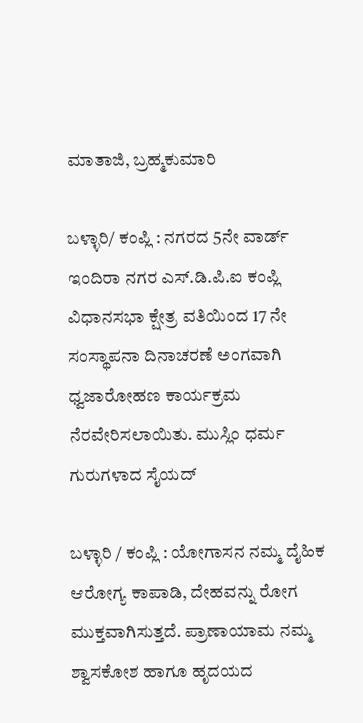ಮಾತಾಜಿ, ಬ್ರಹ್ಮಕುಮಾರಿ

ಬಳ್ಳಾರಿ/ ಕಂಪ್ಲಿ : ನಗರದ 5ನೇ ವಾರ್ಡ್ ಇಂದಿರಾ ನಗರ ಎಸ್.ಡಿ.ಪಿ.ಐ ಕಂಪ್ಲಿ ವಿಧಾನಸಭಾ ಕ್ಷೇತ್ರ ವತಿಯಿಂದ 17 ನೇ ಸಂಸ್ಥಾಪನಾ ದಿನಾಚರಣೆ ಅಂಗವಾಗಿ ಧ್ವಜಾರೋಹಣ ಕಾರ್ಯಕ್ರಮ ನೆರವೇರಿಸಲಾಯಿತು. ಮುಸ್ಲಿಂ ಧರ್ಮ ಗುರುಗಳಾದ ಸೈಯದ್

ಬಳ್ಳಾರಿ / ಕಂಪ್ಲಿ : ಯೋಗಾಸನ ನಮ್ಮ ದೈಹಿಕ ಆರೋಗ್ಯ ಕಾಪಾಡಿ, ದೇಹವನ್ನು ರೋಗ ಮುಕ್ತವಾಗಿಸುತ್ತದೆ. ಪ್ರಾಣಾಯಾಮ ನಮ್ಮ ಶ್ವಾಸಕೋಶ ಹಾಗೂ ಹೃದಯದ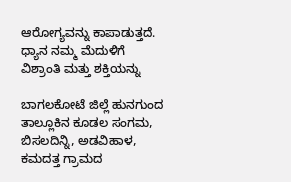ಆರೋಗ್ಯವನ್ನು ಕಾಪಾಡುತ್ತದೆ. ಧ್ಯಾನ ನಮ್ಮ ಮೆದುಳಿಗೆ ವಿಶ್ರಾಂತಿ ಮತ್ತು ಶಕ್ತಿಯನ್ನು

ಬಾಗಲಕೋಟೆ ಜಿಲ್ಲೆ ಹುನಗುಂದ ತಾಲ್ಲೂಕಿನ ಕೂಡಲ ಸಂಗಮ, ಬಿಸಲದಿನ್ನಿ, ಅಡವಿಹಾಳ, ಕಮದತ್ತ ಗ್ರಾಮದ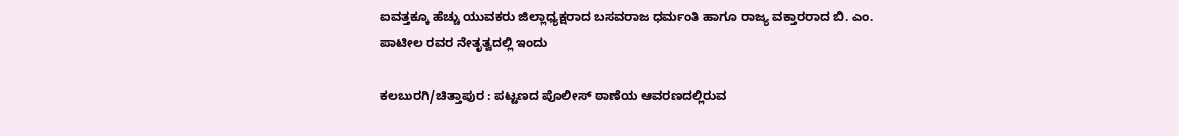ಐವತ್ತಕ್ಕೂ ಹೆಚ್ಚು ಯುವಕರು ಜಿಲ್ಲಾಧ್ಯಕ್ಷರಾದ ಬಸವರಾಜ ಧರ್ಮಂತಿ ಹಾಗೂ ರಾಜ್ಯ ವಕ್ತಾರರಾದ ಬಿ. ಎಂ. ಪಾಟೀಲ ರವರ ನೇತೃತ್ವದಲ್ಲಿ ಇಂದು

ಕಲಬುರಗಿ/ಚಿತ್ತಾಪುರ : ಪಟ್ಟಣದ ಪೊಲೀಸ್ ಠಾಣೆಯ ಆವರಣದಲ್ಲಿರುವ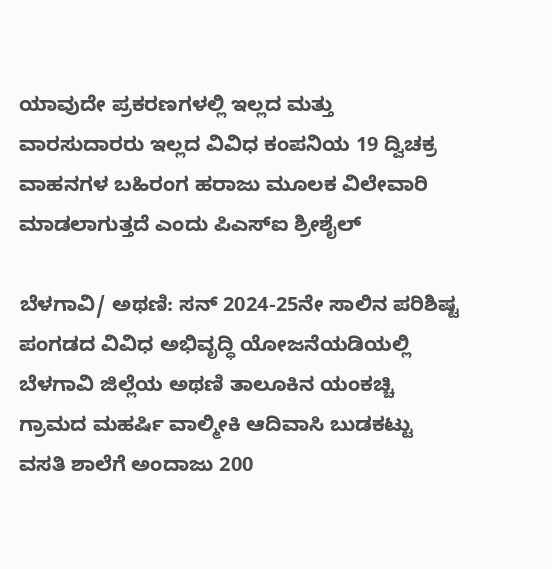ಯಾವುದೇ ಪ್ರಕರಣಗಳಲ್ಲಿ ಇಲ್ಲದ ಮತ್ತು ವಾರಸುದಾರರು ಇಲ್ಲದ ವಿವಿಧ ಕಂಪನಿಯ 19 ದ್ವಿಚಕ್ರ ವಾಹನಗಳ ಬಹಿರಂಗ ಹರಾಜು ಮೂಲಕ ವಿಲೇವಾರಿ ಮಾಡಲಾಗುತ್ತದೆ ಎಂದು ಪಿಎಸ್ಐ ಶ್ರೀಶೈಲ್

ಬೆಳಗಾವಿ/ ಅಥಣಿ: ಸನ್ 2024-25ನೇ ಸಾಲಿನ ಪರಿಶಿಷ್ಟ ಪಂಗಡದ ವಿವಿಧ ಅಭಿವೃದ್ಧಿ ಯೋಜನೆಯಡಿಯಲ್ಲಿ ಬೆಳಗಾವಿ ಜಿಲ್ಲೆಯ ಅಥಣಿ ತಾಲೂಕಿನ ಯಂಕಚ್ಚಿ ಗ್ರಾಮದ ಮಹರ್ಷಿ ವಾಲ್ಮೀಕಿ ಆದಿವಾಸಿ ಬುಡಕಟ್ಟು ವಸತಿ ಶಾಲೆಗೆ ಅಂದಾಜು 200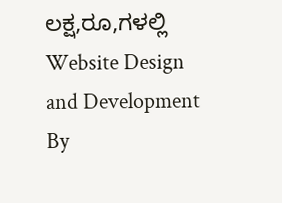ಲಕ್ಷ,ರೂ,ಗಳಲ್ಲಿ
Website Design and Development By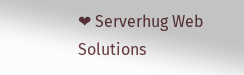❤ Serverhug Web Solutions